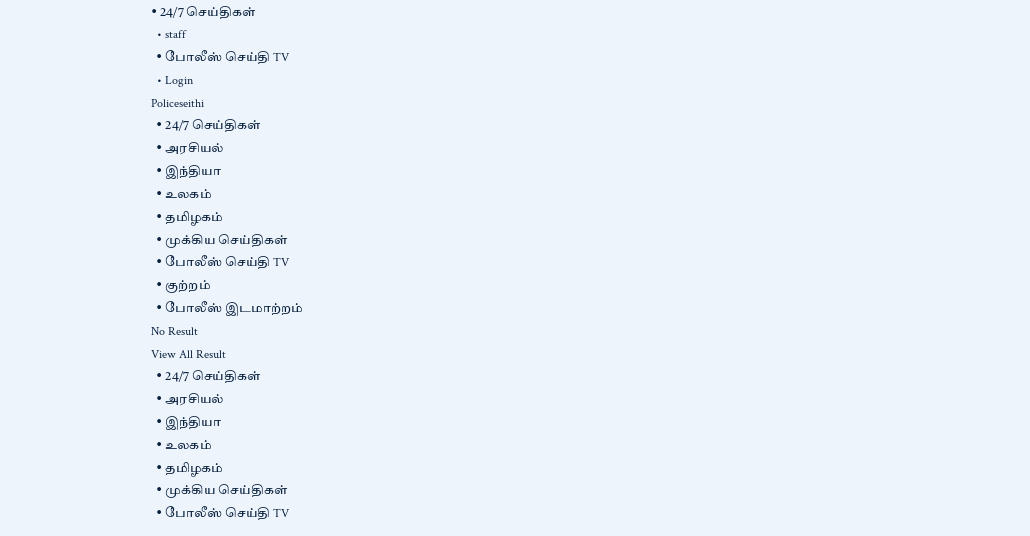• 24/7 செய்திகள்
  • staff
  • போலீஸ் செய்தி TV
  • Login
Policeseithi
  • 24/7 செய்திகள்
  • அரசியல்
  • இந்தியா
  • உலகம்
  • தமிழகம்
  • முக்கிய செய்திகள்
  • போலீஸ் செய்தி TV
  • குற்றம்
  • போலீஸ் இடமாற்றம்
No Result
View All Result
  • 24/7 செய்திகள்
  • அரசியல்
  • இந்தியா
  • உலகம்
  • தமிழகம்
  • முக்கிய செய்திகள்
  • போலீஸ் செய்தி TV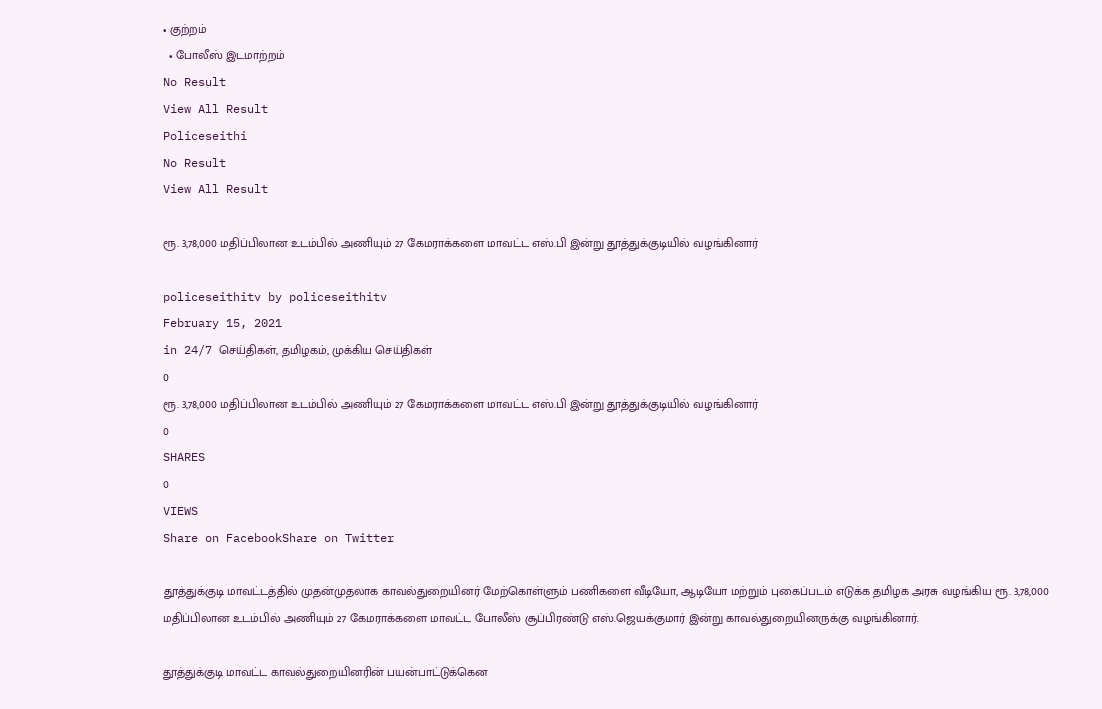• குற்றம்
  • போலீஸ் இடமாற்றம்
No Result
View All Result
Policeseithi
No Result
View All Result

ரூ. 3,78,000 மதிப்பிலான உடம்பில் அணியும் 27 கேமராக்களை மாவட்ட எஸ்.பி இன்று தூத்துக்குடியில் வழங்கினார்

policeseithitv by policeseithitv
February 15, 2021
in 24/7 செய்திகள், தமிழகம், முக்கிய செய்திகள்
0
ரூ. 3,78,000 மதிப்பிலான உடம்பில் அணியும் 27 கேமராக்களை மாவட்ட எஸ்.பி இன்று தூத்துக்குடியில் வழங்கினார்
0
SHARES
0
VIEWS
Share on FacebookShare on Twitter

தூத்துக்குடி மாவட்டத்தில் முதன்முதலாக காவல்துறையினர் மேற்கொள்ளும் பணிகளை வீடியோ, ஆடியோ மற்றும் புகைப்படம் எடுக்க தமிழக அரசு வழங்கிய ரூ. 3,78,000 மதிப்பிலான உடம்பில் அணியும் 27 கேமராக்களை மாவட்ட போலீஸ் சூப்பிரண்டு எஸ்.ஜெயக்குமார் இன்று காவல்துறையினருக்கு வழங்கினார்.

தூத்துக்குடி மாவட்ட காவல்துறையினரின் பயன்பாட்டுக்கென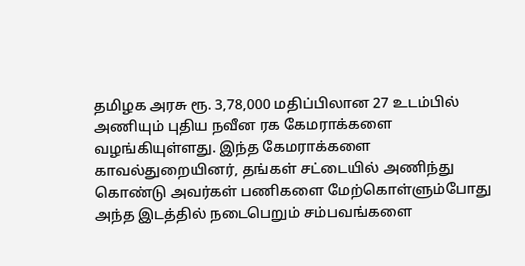தமிழக அரசு ரூ. 3,78,000 மதிப்பிலான 27 உடம்பில் அணியும் புதிய நவீன ரக கேமராக்களை வழங்கியுள்ளது. இந்த கேமராக்களை காவல்துறையினர், தங்கள் சட்டையில் அணிந்து கொண்டு அவர்கள் பணிகளை மேற்கொள்ளும்போது அந்த இடத்தில் நடைபெறும் சம்பவங்களை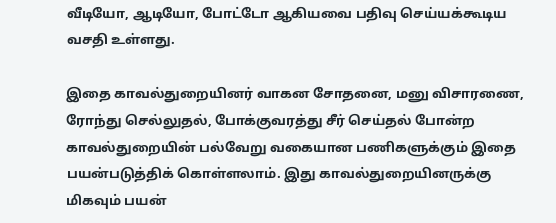வீடியோ, ஆடியோ, போட்டோ ஆகியவை பதிவு செய்யக்கூடிய வசதி உள்ளது.

இதை காவல்துறையினர் வாகன சோதனை, மனு விசாரணை, ரோந்து செல்லுதல், போக்குவரத்து சீர் செய்தல் போன்ற காவல்துறையின் பல்வேறு வகையான பணிகளுக்கும் இதை பயன்படுத்திக் கொள்ளலாம். இது காவல்துறையினருக்கு மிகவும் பயன்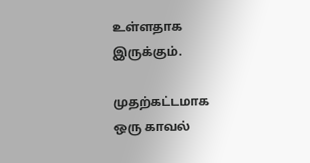உள்ளதாக இருக்கும்.

முதற்கட்டமாக ஒரு காவல்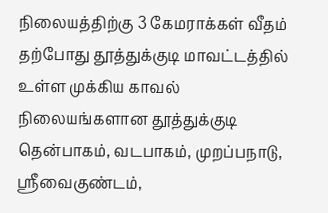நிலையத்திற்கு 3 கேமராக்கள் வீதம் தற்போது தூத்துக்குடி மாவட்டத்தில் உள்ள முக்கிய காவல் நிலையங்களான தூத்துக்குடி தென்பாகம், வடபாகம், முறப்பநாடு, ஸ்ரீவைகுண்டம்,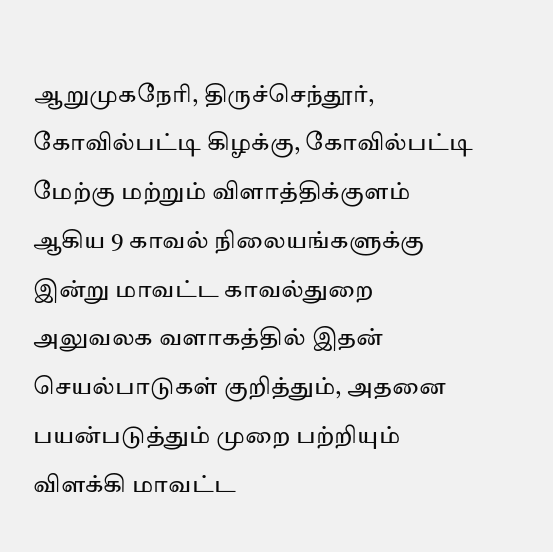ஆறுமுகநேரி, திருச்செந்தூர், கோவில்பட்டி கிழக்கு, கோவில்பட்டி மேற்கு மற்றும் விளாத்திக்குளம் ஆகிய 9 காவல் நிலையங்களுக்கு இன்று மாவட்ட காவல்துறை அலுவலக வளாகத்தில் இதன் செயல்பாடுகள் குறித்தும், அதனை பயன்படுத்தும் முறை பற்றியும் விளக்கி மாவட்ட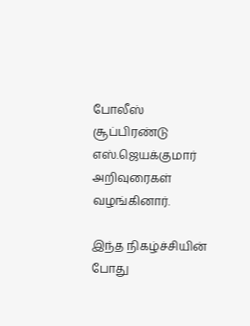போலீஸ் சூப்பிரண்டு எஸ்.ஜெயக்குமார் அறிவுரைகள் வழங்கினார்.

இந்த நிகழ்ச்சியின் போது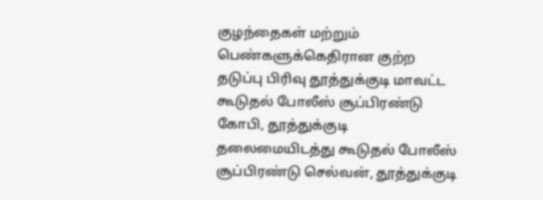குழந்தைகள் மற்றும் பெண்களுக்கெதிரான குற்ற தடுப்பு பிரிவு தூத்துக்குடி மாவட்ட கூடுதல் போலீஸ் சூப்பிரண்டு கோபி, தூத்துக்குடி தலைமையிடத்து கூடுதல் போலீஸ் சூப்பிரண்டு செல்வன், தூத்துக்குடி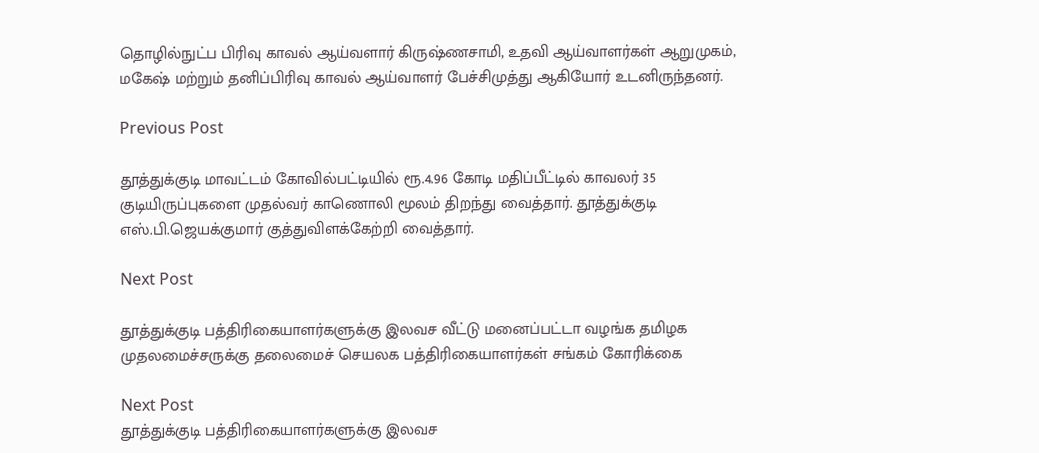தொழில்நுட்ப பிரிவு காவல் ஆய்வளார் கிருஷ்ணசாமி, உதவி ஆய்வாளர்கள் ஆறுமுகம், மகேஷ் மற்றும் தனிப்பிரிவு காவல் ஆய்வாளர் பேச்சிமுத்து ஆகியோர் உடனிருந்தனர்.

Previous Post

தூத்துக்குடி மாவட்டம் கோவில்பட்டியில் ரூ.4.96 கோடி மதிப்பீட்டில் காவலர் 35 குடியிருப்புகளை முதல்வர் காணொலி மூலம் திறந்து வைத்தார். தூத்துக்குடி எஸ்.பி.ஜெயக்குமார் குத்துவிளக்கேற்றி வைத்தார்.

Next Post

தூத்துக்குடி பத்திரிகையாளர்களுக்கு இலவச வீட்டு மனைப்பட்டா வழங்க தமிழக முதலமைச்சருக்கு தலைமைச் செயலக பத்திரிகையாளர்கள் சங்கம் கோரிக்கை

Next Post
தூத்துக்குடி பத்திரிகையாளர்களுக்கு இலவச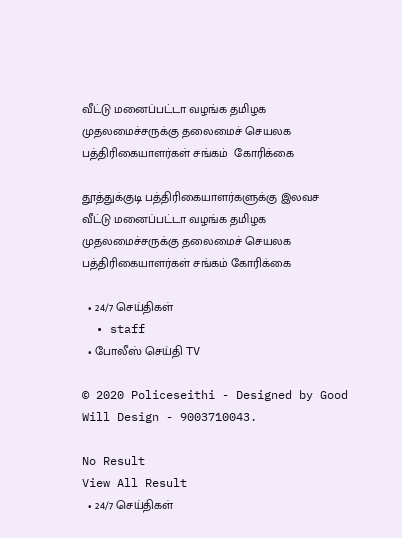வீட்டு மனைப்பட்டா வழங்க தமிழக முதலமைச்சருக்கு தலைமைச் செயலக பத்திரிகையாளர்கள் சங்கம்  கோரிக்கை

தூத்துக்குடி பத்திரிகையாளர்களுக்கு இலவச வீட்டு மனைப்பட்டா வழங்க தமிழக முதலமைச்சருக்கு தலைமைச் செயலக பத்திரிகையாளர்கள் சங்கம் கோரிக்கை

  • 24/7 செய்திகள்
  • staff
  • போலீஸ் செய்தி TV

© 2020 Policeseithi - Designed by Good Will Design - 9003710043.

No Result
View All Result
  • 24/7 செய்திகள்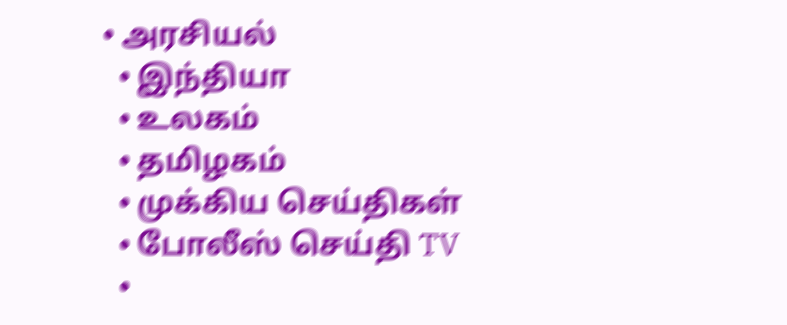• அரசியல்
  • இந்தியா
  • உலகம்
  • தமிழகம்
  • முக்கிய செய்திகள்
  • போலீஸ் செய்தி TV
  •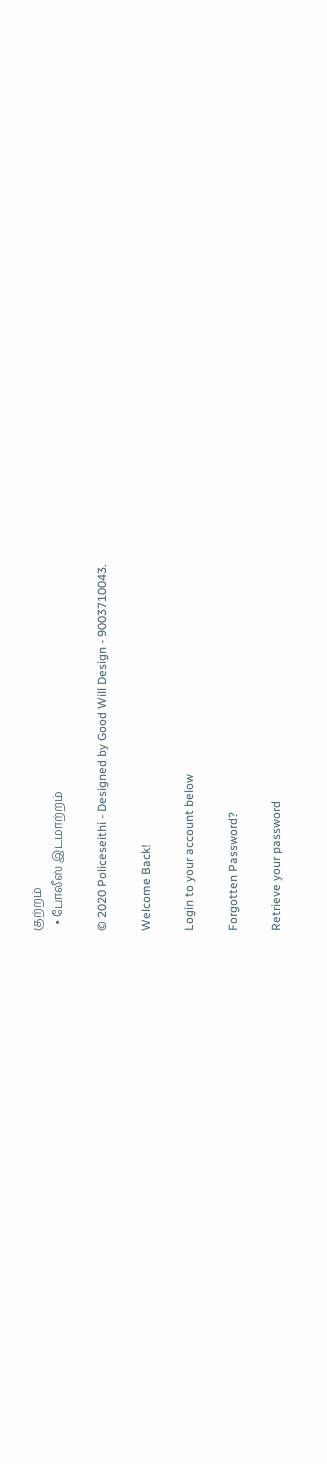குற்றம்
  • போலீஸ் இடமாற்றம்

© 2020 Policeseithi - Designed by Good Will Design - 9003710043.

Welcome Back!

Login to your account below

Forgotten Password?

Retrieve your password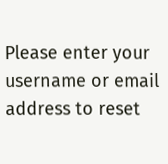Please enter your username or email address to reset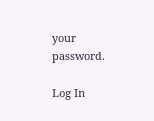your password.

Log In